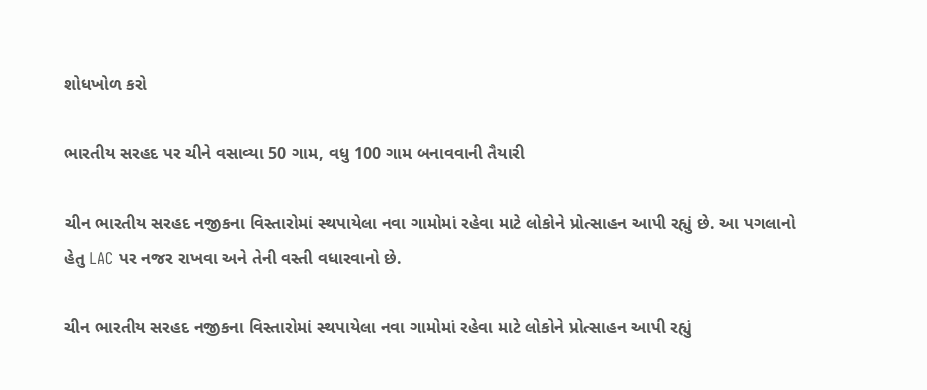શોધખોળ કરો

ભારતીય સરહદ પર ચીને વસાવ્યા 50 ગામ, વધુ 100 ગામ બનાવવાની તૈયારી

ચીન ભારતીય સરહદ નજીકના વિસ્તારોમાં સ્થપાયેલા નવા ગામોમાં રહેવા માટે લોકોને પ્રોત્સાહન આપી રહ્યું છે. આ પગલાનો હેતુ LAC પર નજર રાખવા અને તેની વસ્તી વધારવાનો છે.

ચીન ભારતીય સરહદ નજીકના વિસ્તારોમાં સ્થપાયેલા નવા ગામોમાં રહેવા માટે લોકોને પ્રોત્સાહન આપી રહ્યું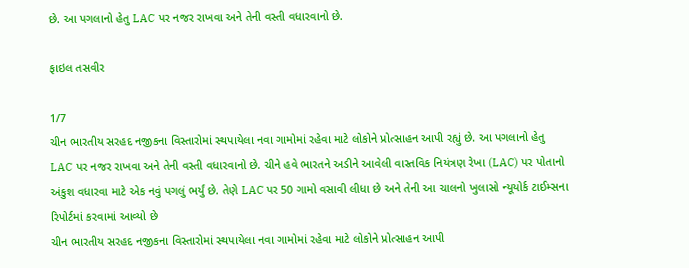છે. આ પગલાનો હેતુ LAC પર નજર રાખવા અને તેની વસ્તી વધારવાનો છે.

ફાઇલ તસવીર

1/7
ચીન ભારતીય સરહદ નજીકના વિસ્તારોમાં સ્થપાયેલા નવા ગામોમાં રહેવા માટે લોકોને પ્રોત્સાહન આપી રહ્યું છે. આ પગલાનો હેતુ LAC પર નજર રાખવા અને તેની વસ્તી વધારવાનો છે. ચીને હવે ભારતને અડીને આવેલી વાસ્તવિક નિયંત્રણ રેખા (LAC) પર પોતાનો અંકુશ વધારવા માટે એક નવું પગલું ભર્યું છે. તેણે LAC પર 50 ગામો વસાવી લીધા છે અને તેની આ ચાલનો ખુલાસો ન્યૂયોર્ક ટાઈમ્સના રિપોર્ટમાં કરવામાં આવ્યો છે
ચીન ભારતીય સરહદ નજીકના વિસ્તારોમાં સ્થપાયેલા નવા ગામોમાં રહેવા માટે લોકોને પ્રોત્સાહન આપી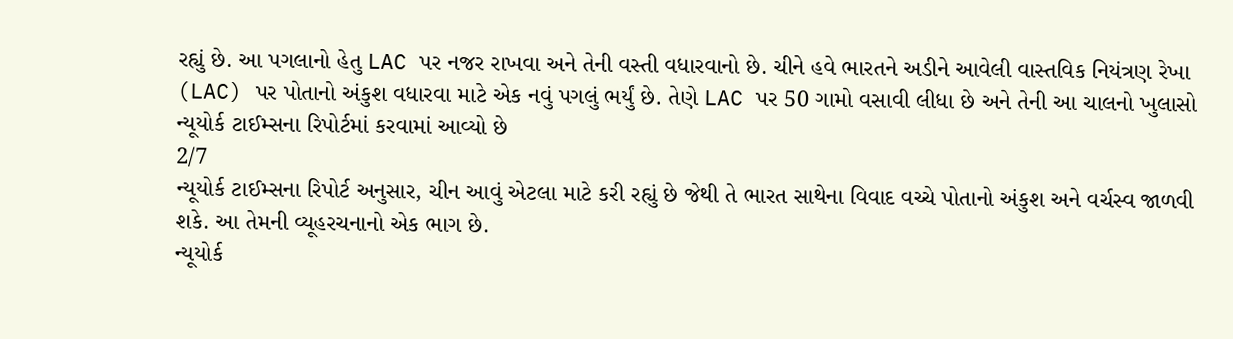રહ્યું છે. આ પગલાનો હેતુ LAC પર નજર રાખવા અને તેની વસ્તી વધારવાનો છે. ચીને હવે ભારતને અડીને આવેલી વાસ્તવિક નિયંત્રણ રેખા (LAC) પર પોતાનો અંકુશ વધારવા માટે એક નવું પગલું ભર્યું છે. તેણે LAC પર 50 ગામો વસાવી લીધા છે અને તેની આ ચાલનો ખુલાસો ન્યૂયોર્ક ટાઈમ્સના રિપોર્ટમાં કરવામાં આવ્યો છે
2/7
ન્યૂયોર્ક ટાઈમ્સના રિપોર્ટ અનુસાર, ચીન આવું એટલા માટે કરી રહ્યું છે જેથી તે ભારત સાથેના વિવાદ વચ્ચે પોતાનો અંકુશ અને વર્ચસ્વ જાળવી શકે. આ તેમની વ્યૂહરચનાનો એક ભાગ છે.
ન્યૂયોર્ક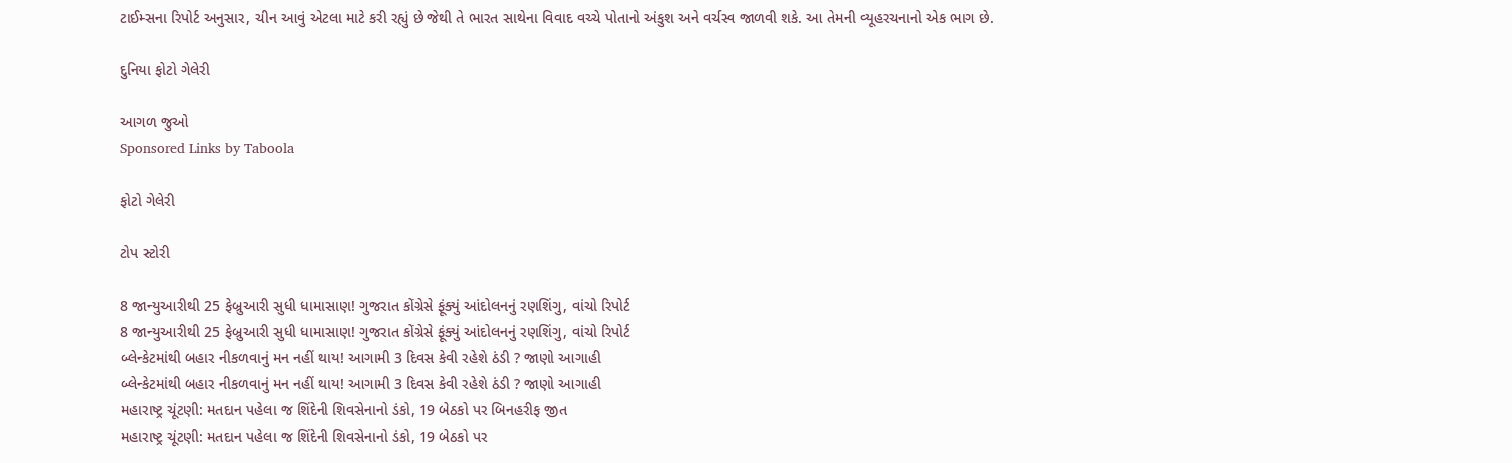ટાઈમ્સના રિપોર્ટ અનુસાર, ચીન આવું એટલા માટે કરી રહ્યું છે જેથી તે ભારત સાથેના વિવાદ વચ્ચે પોતાનો અંકુશ અને વર્ચસ્વ જાળવી શકે. આ તેમની વ્યૂહરચનાનો એક ભાગ છે.

દુનિયા ફોટો ગેલેરી

આગળ જુઓ
Sponsored Links by Taboola

ફોટો ગેલેરી

ટોપ સ્ટોરી

8 જાન્યુઆરીથી 25 ફેબ્રુઆરી સુધી ધામાસાણ! ગુજરાત કોંગ્રેસે ફૂંક્યું આંદોલનનું રણશિંગુ, વાંચો રિપોર્ટ
8 જાન્યુઆરીથી 25 ફેબ્રુઆરી સુધી ધામાસાણ! ગુજરાત કોંગ્રેસે ફૂંક્યું આંદોલનનું રણશિંગુ, વાંચો રિપોર્ટ
બ્લેન્કેટમાંથી બહાર નીકળવાનું મન નહીં થાય! આગામી 3 દિવસ કેવી રહેશે ઠંડી ? જાણો આગાહી
બ્લેન્કેટમાંથી બહાર નીકળવાનું મન નહીં થાય! આગામી 3 દિવસ કેવી રહેશે ઠંડી ? જાણો આગાહી
મહારાષ્ટ્ર ચૂંટણી: મતદાન પહેલા જ શિંદેની શિવસેનાનો ડંકો, 19 બેઠકો પર બિનહરીફ જીત
મહારાષ્ટ્ર ચૂંટણી: મતદાન પહેલા જ શિંદેની શિવસેનાનો ડંકો, 19 બેઠકો પર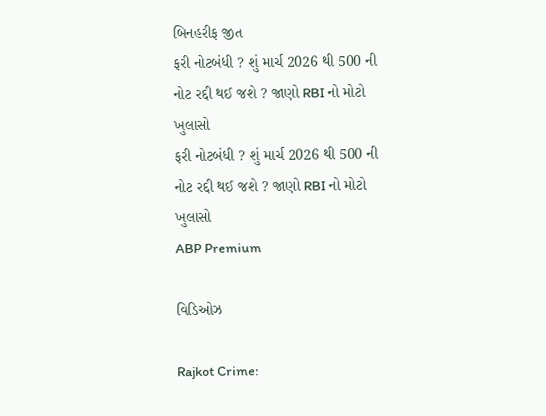બિનહરીફ જીત
ફરી નોટબંધી ? શું માર્ચ 2026 થી 500 ની નોટ રદ્દી થઈ જશે ? જાણો RBI નો મોટો ખુલાસો
ફરી નોટબંધી ? શું માર્ચ 2026 થી 500 ની નોટ રદ્દી થઈ જશે ? જાણો RBI નો મોટો ખુલાસો
ABP Premium

વિડિઓઝ

Rajkot Crime: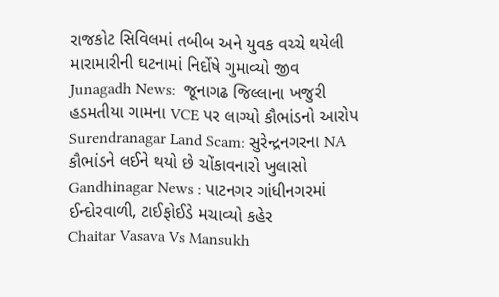રાજકોટ સિવિલમાં તબીબ અને યુવક વચ્ચે થયેલી મારામારીની ઘટનામાં નિર્દોષે ગુમાવ્યો જીવ
Junagadh News:  જૂનાગઢ જિલ્લાના ખજુરી હડમતીયા ગામના VCE પર લાગ્યો કૌભાંડનો આરોપ
Surendranagar Land Scam: સુરેન્દ્રનગરના NA કૌભાંડને લઈને થયો છે ચોંકાવનારો ખુલાસો
Gandhinagar News : પાટનગર ગાંધીનગરમાં ઈન્દોરવાળી, ટાઈફોઈડે મચાવ્યો કહેર
Chaitar Vasava Vs Mansukh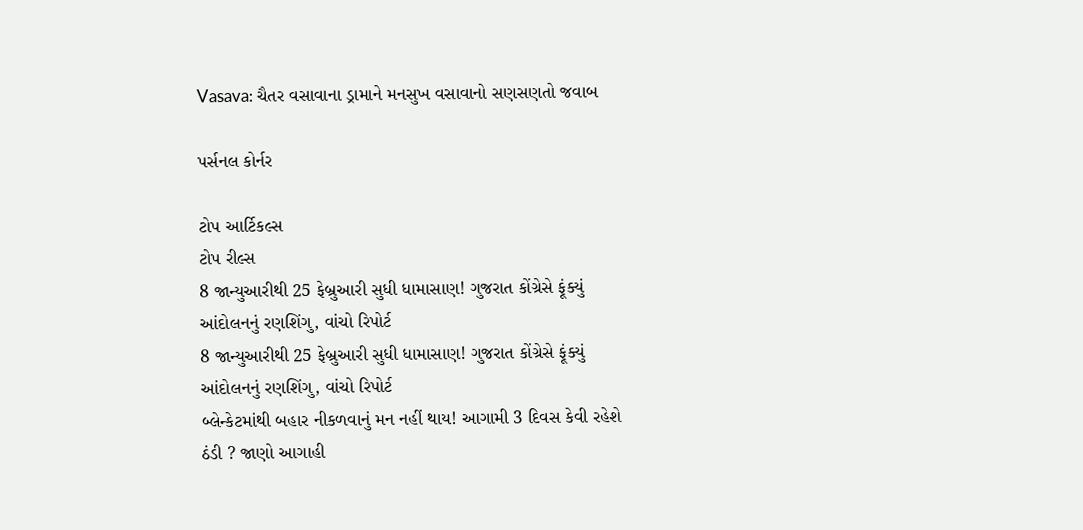Vasava: ચૈતર વસાવાના ડ્રામાને મનસુખ વસાવાનો સણસણતો જવાબ

પર્સનલ કોર્નર

ટોપ આર્ટિકલ્સ
ટોપ રીલ્સ
8 જાન્યુઆરીથી 25 ફેબ્રુઆરી સુધી ધામાસાણ! ગુજરાત કોંગ્રેસે ફૂંક્યું આંદોલનનું રણશિંગુ, વાંચો રિપોર્ટ
8 જાન્યુઆરીથી 25 ફેબ્રુઆરી સુધી ધામાસાણ! ગુજરાત કોંગ્રેસે ફૂંક્યું આંદોલનનું રણશિંગુ, વાંચો રિપોર્ટ
બ્લેન્કેટમાંથી બહાર નીકળવાનું મન નહીં થાય! આગામી 3 દિવસ કેવી રહેશે ઠંડી ? જાણો આગાહી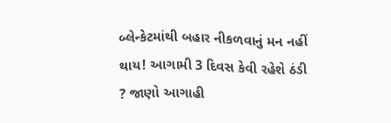બ્લેન્કેટમાંથી બહાર નીકળવાનું મન નહીં થાય! આગામી 3 દિવસ કેવી રહેશે ઠંડી ? જાણો આગાહી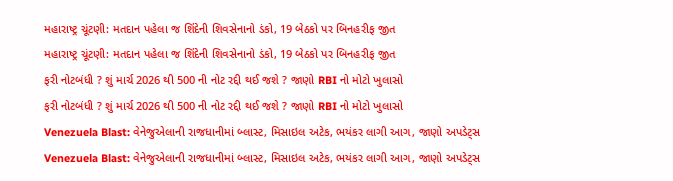મહારાષ્ટ્ર ચૂંટણી: મતદાન પહેલા જ શિંદેની શિવસેનાનો ડંકો, 19 બેઠકો પર બિનહરીફ જીત
મહારાષ્ટ્ર ચૂંટણી: મતદાન પહેલા જ શિંદેની શિવસેનાનો ડંકો, 19 બેઠકો પર બિનહરીફ જીત
ફરી નોટબંધી ? શું માર્ચ 2026 થી 500 ની નોટ રદ્દી થઈ જશે ? જાણો RBI નો મોટો ખુલાસો
ફરી નોટબંધી ? શું માર્ચ 2026 થી 500 ની નોટ રદ્દી થઈ જશે ? જાણો RBI નો મોટો ખુલાસો
Venezuela Blast: વેનેજુએલાની રાજધાનીમાં બ્લાસ્ટ, મિસાઇલ અટેક, ભયંકર લાગી આગ, જાણો અપડેટ્સ
Venezuela Blast: વેનેજુએલાની રાજધાનીમાં બ્લાસ્ટ, મિસાઇલ અટેક, ભયંકર લાગી આગ, જાણો અપડેટ્સ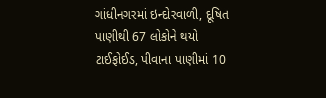ગાંધીનગરમાં ઇન્દોરવાળી, દૂષિત પાણીથી 67 લોકોને થયો ટાઈફોઈડ, પીવાના પાણીમાં 10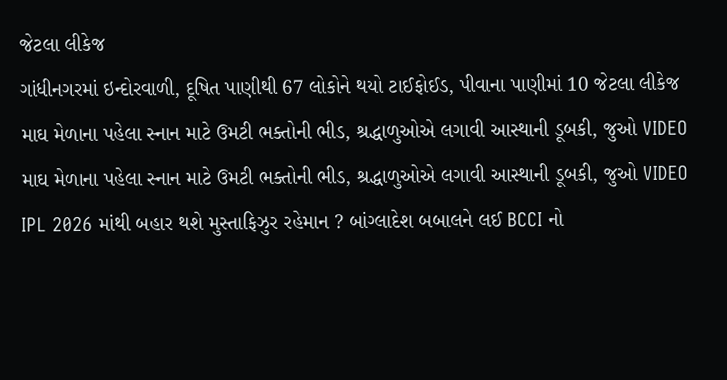જેટલા લીકેજ
ગાંધીનગરમાં ઇન્દોરવાળી, દૂષિત પાણીથી 67 લોકોને થયો ટાઈફોઈડ, પીવાના પાણીમાં 10 જેટલા લીકેજ
માઘ મેળાના પહેલા સ્નાન માટે ઉમટી ભક્તોની ભીડ, શ્રદ્ધાળુઓએ લગાવી આસ્થાની ડૂબકી, જુઓ VIDEO
માઘ મેળાના પહેલા સ્નાન માટે ઉમટી ભક્તોની ભીડ, શ્રદ્ધાળુઓએ લગાવી આસ્થાની ડૂબકી, જુઓ VIDEO
IPL 2026 માંથી બહાર થશે મુસ્તાફિઝુર રહેમાન ? બાંગ્લાદેશ બબાલને લઈ BCCI નો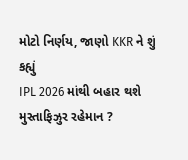મોટો નિર્ણય, જાણો KKR ને શું કહ્યું
IPL 2026 માંથી બહાર થશે મુસ્તાફિઝુર રહેમાન ?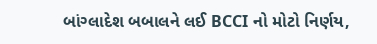બાંગ્લાદેશ બબાલને લઈ BCCI નો મોટો નિર્ણય,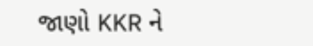જાણો KKR ને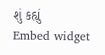શું કહ્યું
Embed widget